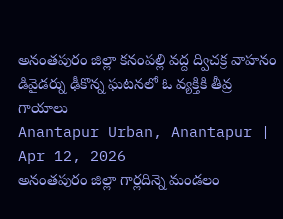అనంతపురం జిల్లా కనంపల్లి వద్ద ద్విచక్ర వాహనం డివైడర్ను ఢీకొన్న ఘటనలో ఓ వ్యక్తికి తీవ్ర గాయాలు
Anantapur Urban, Anantapur | Apr 12, 2026
అనంతపురం జిల్లా గార్లదిన్నె మండలం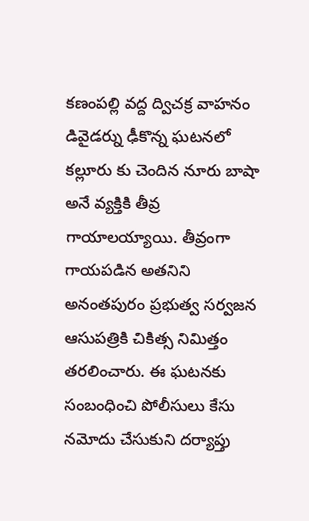కణంపల్లి వద్ద ద్విచక్ర వాహనం డివైడర్ను ఢీకొన్న ఘటనలో కల్లూరు కు చెందిన నూరు బాషా అనే వ్యక్తికి తీవ్ర గాయాలయ్యాయి. తీవ్రంగా గాయపడిన అతనిని అనంతపురం ప్రభుత్వ సర్వజన ఆసుపత్రికి చికిత్స నిమిత్తం తరలించారు. ఈ ఘటనకు సంబంధించి పోలీసులు కేసు నమోదు చేసుకుని దర్యాప్తు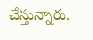చేస్తున్నారు.